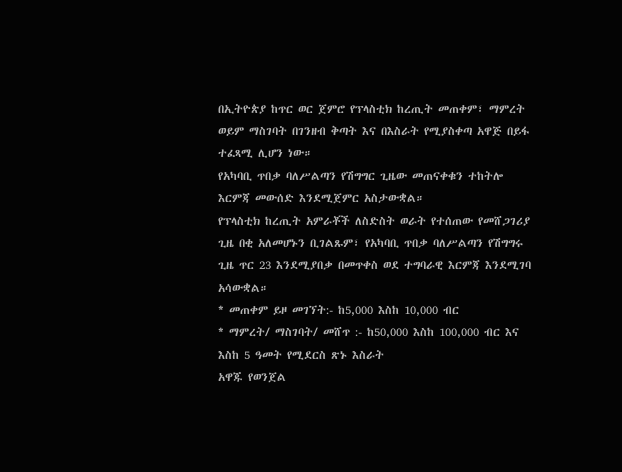በኢትዮጵያ ከጥር ወር ጀምሮ የፕላስቲክ ከረጢት መጠቀም፣ ማምረት ወይም ማስገባት በገንዘብ ቅጣት እና በእስራት የሚያስቀጣ አዋጅ በይፋ ተፈጻሚ ሊሆን ነው።
የአካባቢ ጥበቃ ባለሥልጣን የሽግግር ጊዜው መጠናቀቁን ተከትሎ እርምጃ መውሰድ እንደሚጀምር አስታውቋል።
የፕላስቲክ ከረጢት አምራቾች ለስድስት ወራት የተሰጠው የመሸጋገሪያ ጊዜ በቂ አለመሆኑን ቢገልጹም፣ የአካባቢ ጥበቃ ባለሥልጣን የሽግግሩ ጊዜ ጥር 23 እንደሚያበቃ በመጥቀስ ወደ ተግባራዊ እርምጃ እንደሚገባ አሳውቋል።
* መጠቀም ይዞ መገኘት:- ከ5,000 እስከ 10,000 ብር
* ማምረት/ ማስገባት/ መሸጥ :- ከ50,000 እስከ 100,000 ብር እና እስከ 5 ዓመት የሚደርስ ጽኑ እስራት
አዋጁ የወንጀል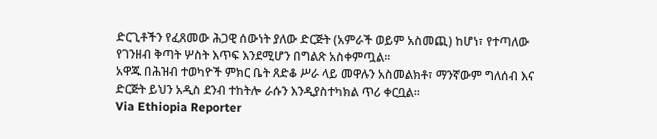ድርጊቶችን የፈጸመው ሕጋዊ ሰውነት ያለው ድርጅት (አምራች ወይም አስመጪ) ከሆነ፣ የተጣለው የገንዘብ ቅጣት ሦስት እጥፍ እንደሚሆን በግልጽ አስቀምጧል።
አዋጁ በሕዝብ ተወካዮች ምክር ቤት ጸድቆ ሥራ ላይ መዋሉን አስመልክቶ፣ ማንኛውም ግለሰብ እና ድርጅት ይህን አዲስ ደንብ ተከትሎ ራሱን እንዲያስተካክል ጥሪ ቀርቧል።
Via Ethiopia Reporter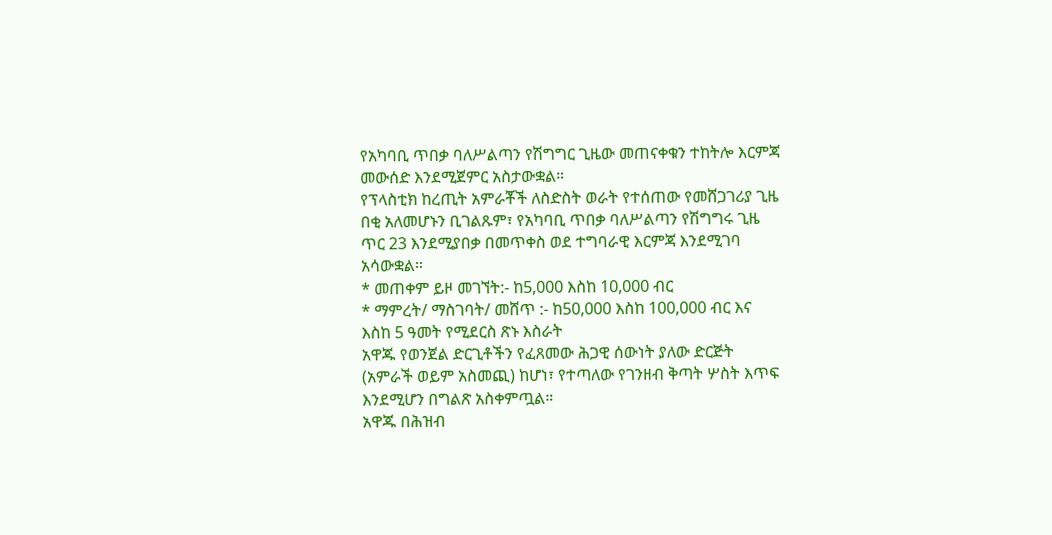የአካባቢ ጥበቃ ባለሥልጣን የሽግግር ጊዜው መጠናቀቁን ተከትሎ እርምጃ መውሰድ እንደሚጀምር አስታውቋል።
የፕላስቲክ ከረጢት አምራቾች ለስድስት ወራት የተሰጠው የመሸጋገሪያ ጊዜ በቂ አለመሆኑን ቢገልጹም፣ የአካባቢ ጥበቃ ባለሥልጣን የሽግግሩ ጊዜ ጥር 23 እንደሚያበቃ በመጥቀስ ወደ ተግባራዊ እርምጃ እንደሚገባ አሳውቋል።
* መጠቀም ይዞ መገኘት:- ከ5,000 እስከ 10,000 ብር
* ማምረት/ ማስገባት/ መሸጥ :- ከ50,000 እስከ 100,000 ብር እና እስከ 5 ዓመት የሚደርስ ጽኑ እስራት
አዋጁ የወንጀል ድርጊቶችን የፈጸመው ሕጋዊ ሰውነት ያለው ድርጅት (አምራች ወይም አስመጪ) ከሆነ፣ የተጣለው የገንዘብ ቅጣት ሦስት እጥፍ እንደሚሆን በግልጽ አስቀምጧል።
አዋጁ በሕዝብ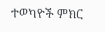ተወካዮች ምክር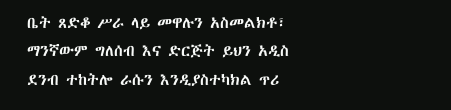ቤት ጸድቆ ሥራ ላይ መዋሉን አስመልክቶ፣ ማንኛውም ግለሰብ እና ድርጅት ይህን አዲስ ደንብ ተከትሎ ራሱን እንዲያስተካክል ጥሪ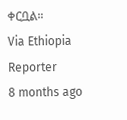ቀርቧል።
Via Ethiopia Reporter
8 months ago